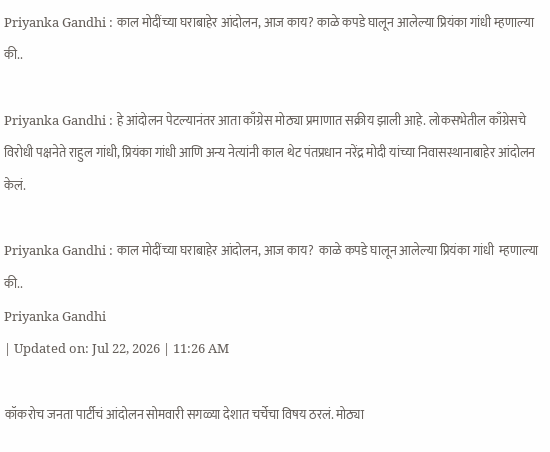Priyanka Gandhi : काल मोदींच्या घराबाहेर आंदोलन, आज काय? काळे कपडे घालून आलेल्या प्रियंका गांधी म्हणाल्या की..

Priyanka Gandhi : हे आंदोलन पेटल्यानंतर आता काँग्रेस मोठ्या प्रमाणात सक्रीय झाली आहे. लोकसभेतील काँग्रेसचे विरोधी पक्षनेते राहुल गांधी, प्रियंका गांधी आणि अन्य नेत्यांनी काल थेट पंतप्रधान नरेंद्र मोदी यांच्या निवासस्थानाबाहेर आंदोलन केलं.

Priyanka Gandhi : काल मोदींच्या घराबाहेर आंदोलन, आज काय?  काळे कपडे घालून आलेल्या प्रियंका गांधी  म्हणाल्या की..
Priyanka Gandhi
| Updated on: Jul 22, 2026 | 11:26 AM

कॉकरोच जनता पार्टीचं आंदोलन सोमवारी सगळ्या देशात चर्चेचा विषय ठरलं. मोठ्या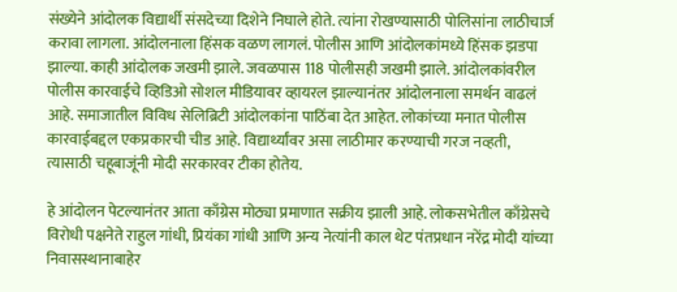संख्येने आंदोलक विद्यार्थी संसदेच्या दिशेने निघाले होते. त्यांना रोखण्यासाठी पोलिसांना लाठीचार्ज करावा लागला. आंदोलनाला हिंसक वळण लागलं. पोलीस आणि आंदोलकांमध्ये हिंसक झडपा झाल्या. काही आंदोलक जखमी झाले. जवळपास 118 पोलीसही जखमी झाले. आंदोलकांवरील पोलीस कारवाईचे व्हिडिओ सोशल मीडियावर व्हायरल झाल्यानंतर आंदोलनाला समर्थन वाढलं आहे. समाजातील विविध सेलिब्रिटी आंदोलकांना पाठिंबा देत आहेत. लोकांच्या मनात पोलीस कारवाईबद्दल एकप्रकारची चीड आहे. विद्यार्थ्यांवर असा लाठीमार करण्याची गरज नव्हती, त्यासाठी चहूबाजूंनी मोदी सरकारवर टीका होतेय.

हे आंदोलन पेटल्यानंतर आता काँग्रेस मोठ्या प्रमाणात सक्रीय झाली आहे. लोकसभेतील काँग्रेसचे विरोधी पक्षनेते राहुल गांधी, प्रियंका गांधी आणि अन्य नेत्यांनी काल थेट पंतप्रधान नरेंद्र मोदी यांच्या निवासस्थानाबाहेर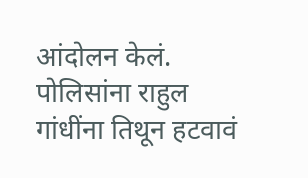आंदोलन केलं. पोलिसांना राहुल गांधींना तिथून हटवावं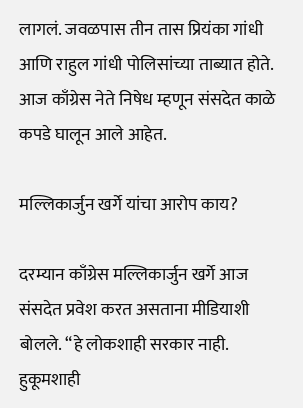लागलं. जवळपास तीन तास प्रियंका गांधी आणि राहुल गांधी पोलिसांच्या ताब्यात होते. आज काँग्रेस नेते निषेध म्हणून संसदेत काळे कपडे घालून आले आहेत.

मल्लिकार्जुन खर्गे यांचा आरोप काय?

दरम्यान काँग्रेस मल्लिकार्जुन खर्गे आज संसदेत प्रवेश करत असताना मीडियाशी बोलले. “हे लोकशाही सरकार नाही. हुकूमशाही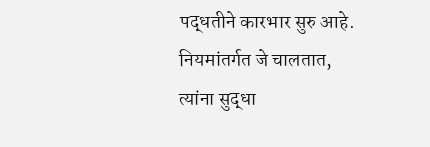पद्धतीने कारभार सुरु आहे. नियमांतर्गत जे चालतात, त्यांना सुद्धा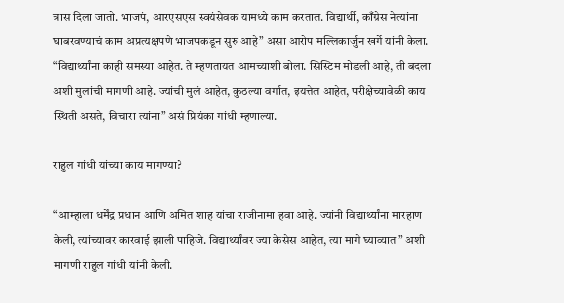त्रास दिला जातो. भाजपं, आरएसएस स्वयंसेवक यामध्ये काम करतात. विद्यार्थी, काँग्रेस नेत्यांना घाबरवण्याचं काम अप्रत्यक्षपणे भाजपकडून सुरु आहे” असा आरोप मल्लिकार्जुन खर्गे यांनी केला. “विद्यार्थ्यांना काही समस्या आहेत. ते म्हणतायत आमच्याशी बोला. सिस्टिम मोडली आहे, ती बदला अशी मुलांची मागणी आहे. ज्यांची मुलं आहेत, कुठल्या वर्गात, इयत्तेत आहेत, परीक्षेच्यावेळी काय स्थिती असते, विचारा त्यांना” असं प्रियंका गांधी म्हणाल्या.

राहुल गांधी यांच्या काय मागण्या?

“आम्हाला धर्मेंद्र प्रधान आणि अमित शाह यांचा राजीनामा हवा आहे. ज्यांनी विद्यार्थ्यांना मारहाण केली, त्यांच्यावर कारवाई झाली पाहिजे. विद्यार्थ्यांवर ज्या केसेस आहेत, त्या मागे घ्याव्यात” अशी मागणी राहुल गांधी यांनी केली.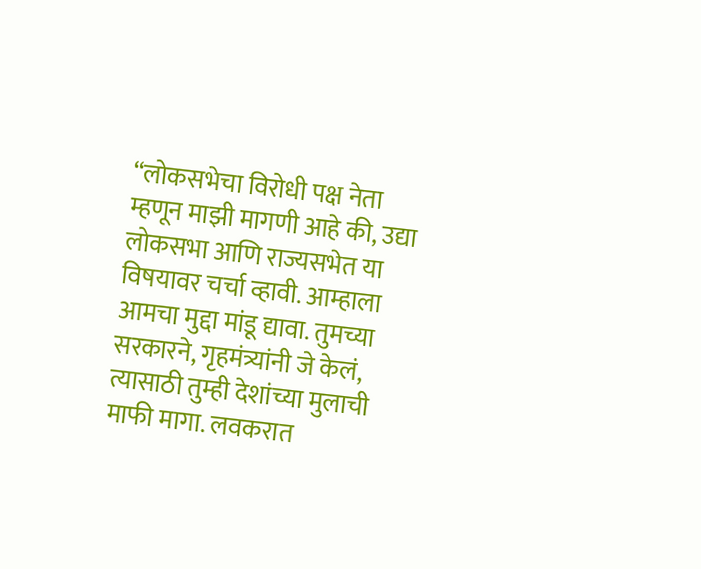“लोकसभेचा विरोधी पक्ष नेता म्हणून माझी मागणी आहे की, उद्या लोकसभा आणि राज्यसभेत या विषयावर चर्चा व्हावी. आम्हाला आमचा मुद्दा मांडू द्यावा. तुमच्या सरकारने, गृहमंत्र्यांनी जे केलं, त्यासाठी तुम्ही देशांच्या मुलाची माफी मागा. लवकरात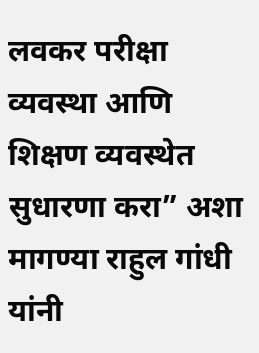लवकर परीक्षा व्यवस्था आणि शिक्षण व्यवस्थेत सुधारणा करा” अशा मागण्या राहुल गांधी यांनी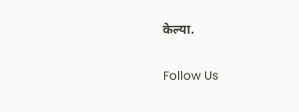केल्या.

Follow Us